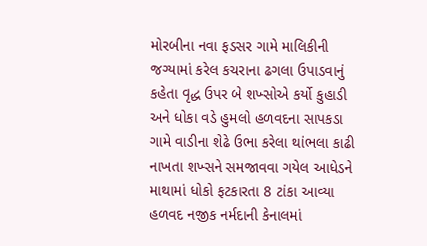મોરબીના નવા ફડસર ગામે માલિકીની જગ્યામાં કરેલ કચરાના ઢગલા ઉપાડવાનું કહેતા વૃદ્ધ ઉપર બે શખ્સોએ કર્યો કુહાડી અને ધોકા વડે હુમલો હળવદના સાપકડા ગામે વાડીના શેઢે ઉભા કરેલા થાંભલા કાઢી નાખતા શખ્સને સમજાવવા ગયેલ આધેડને માથામાં ધોકો ફટકારતા 8 ટાંકા આવ્યા હળવદ નજીક નર્મદાની કેનાલમાં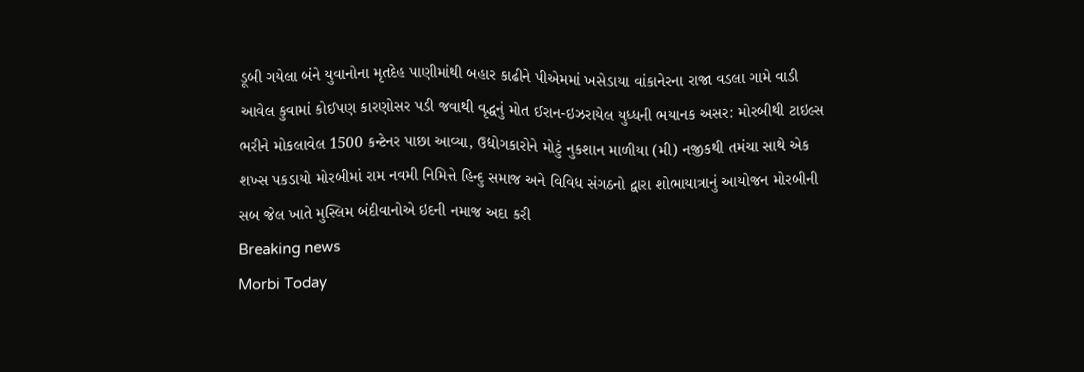ડૂબી ગયેલા બંને યુવાનોના મૃતદેહ પાણીમાંથી બહાર કાઢીને પીએમમાં ખસેડાયા વાંકાનેરના રાજા વડલા ગામે વાડી આવેલ કુવામાં કોઈપણ કારણોસર પડી જવાથી વૃદ્ધનું મોત ઈરાન-ઇઝરાયેલ યુધ્ધની ભયાનક અસર: મોરબીથી ટાઇલ્સ ભરીને મોકલાવેલ 1500 કન્ટેનર પાછા આવ્યા, ઉદ્યોગકારોને મોટું નુકશાન માળીયા (મી) નજીકથી તમંચા સાથે એક શખ્સ પકડાયો મોરબીમાં રામ નવમી નિમિત્તે હિન્દુ સમાજ અને વિવિધ સંગઠનો દ્વારા શોભાયાત્રાનું આયોજન મોરબીની સબ જેલ ખાતે મુસ્લિમ બંદીવાનોએ ઇદની નમાજ અદા કરી
Breaking news
Morbi Today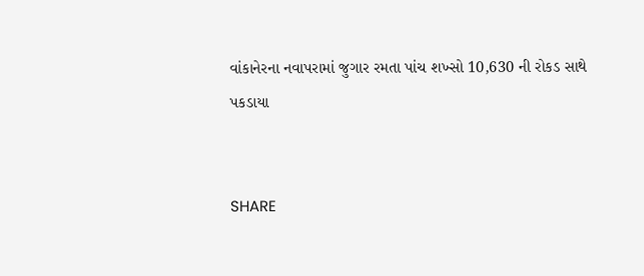વાંકાનેરના નવાપરામાં જુગાર રમતા પાંચ શખ્સો 10,630 ની રોકડ સાથે પકડાયા


SHARE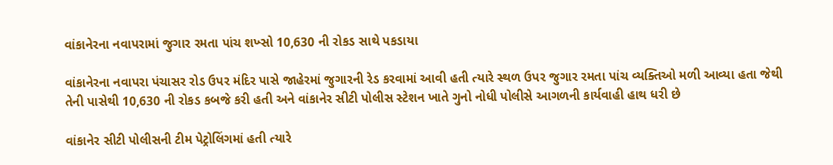વાંકાનેરના નવાપરામાં જુગાર રમતા પાંચ શખ્સો 10,630 ની રોકડ સાથે પકડાયા

વાંકાનેરના નવાપરા પંચાસર રોડ ઉપર મંદિર પાસે જાહેરમાં જુગારની રેડ કરવામાં આવી હતી ત્યારે સ્થળ ઉપર જુગાર રમતા પાંચ વ્યક્તિઓ મળી આવ્યા હતા જેથી તેની પાસેથી 10,630 ની રોકડ કબજે કરી હતી અને વાંકાનેર સીટી પોલીસ સ્ટેશન ખાતે ગુનો નોધી પોલીસે આગળની કાર્યવાહી હાથ ધરી છે

વાંકાનેર સીટી પોલીસની ટીમ પેટ્રોલિંગમાં હતી ત્યારે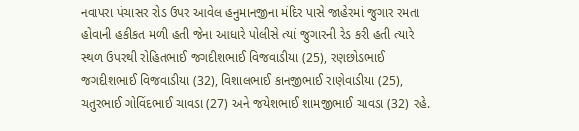નવાપરા પંચાસર રોડ ઉપર આવેલ હનુમાનજીના મંદિર પાસે જાહેરમાં જુગાર રમતા હોવાની હકીકત મળી હતી જેના આધારે પોલીસે ત્યાં જુગારની રેડ કરી હતી ત્યારે સ્થળ ઉપરથી રોહિતભાઈ જગદીશભાઈ વિજવાડીયા (25), રણછોડભાઈ જગદીશભાઈ વિજવાડીયા (32), વિશાલભાઈ કાનજીભાઈ રાણેવાડીયા (25), ચતુરભાઈ ગોવિંદભાઈ ચાવડા (27) અને જયેશભાઈ શામજીભાઈ ચાવડા (32) રહે.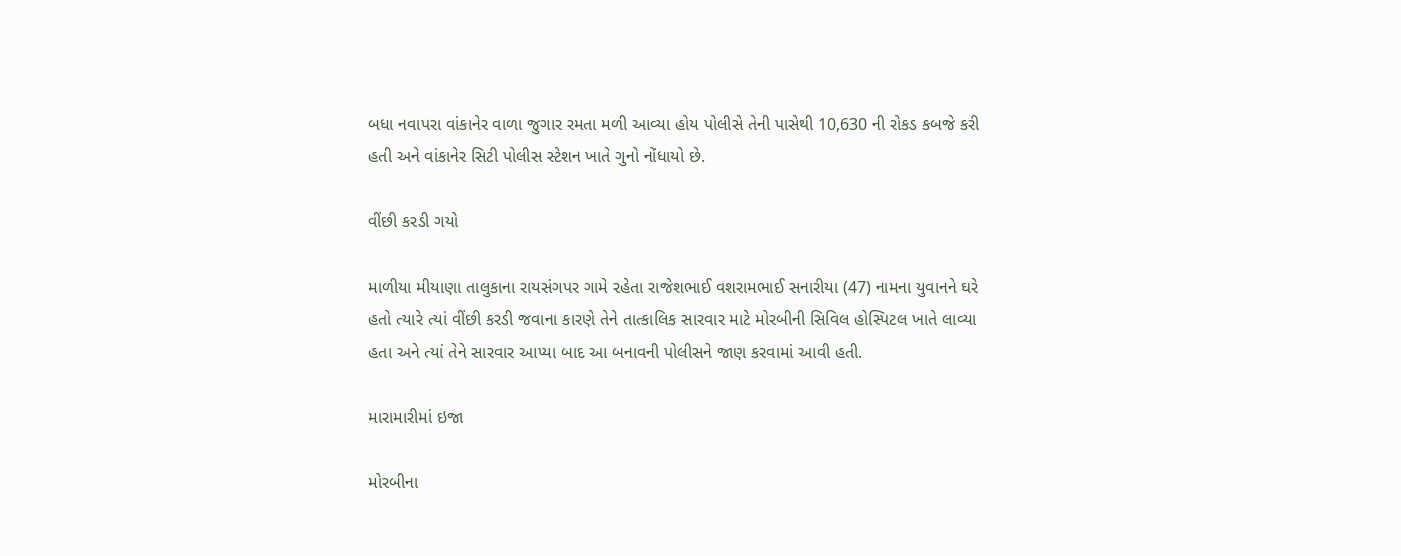બધા નવાપરા વાંકાનેર વાળા જુગાર રમતા મળી આવ્યા હોય પોલીસે તેની પાસેથી 10,630 ની રોકડ કબજે કરી હતી અને વાંકાનેર સિટી પોલીસ સ્ટેશન ખાતે ગુનો નોંધાયો છે.

વીંછી કરડી ગયો

માળીયા મીયાણા તાલુકાના રાયસંગપર ગામે રહેતા રાજેશભાઈ વશરામભાઈ સનારીયા (47) નામના યુવાનને ઘરે હતો ત્યારે ત્યાં વીંછી કરડી જવાના કારણે તેને તાત્કાલિક સારવાર માટે મોરબીની સિવિલ હોસ્પિટલ ખાતે લાવ્યા હતા અને ત્યાં તેને સારવાર આપ્યા બાદ આ બનાવની પોલીસને જાણ કરવામાં આવી હતી.

મારામારીમાં ઇજા

મોરબીના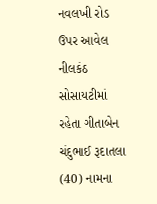નવલખી રોડ ઉપર આવેલ નીલકંઠ સોસાયટીમાં રહેતા ગીતાબેન ચંદુભાઈ રૂદાતલા (40) નામના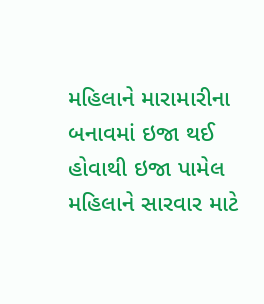મહિલાને મારામારીના બનાવમાં ઇજા થઈ હોવાથી ઇજા પામેલ મહિલાને સારવાર માટે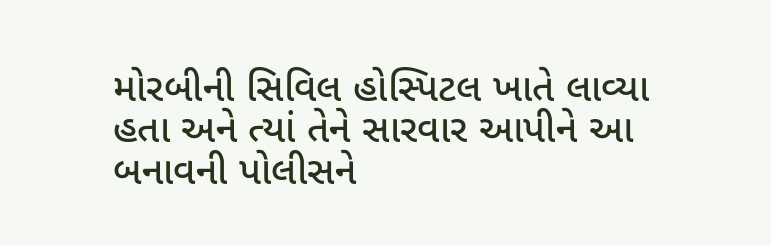મોરબીની સિવિલ હોસ્પિટલ ખાતે લાવ્યા હતા અને ત્યાં તેને સારવાર આપીને આ બનાવની પોલીસને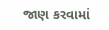જાણ કરવામાં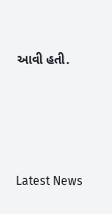આવી હતી.






Latest News